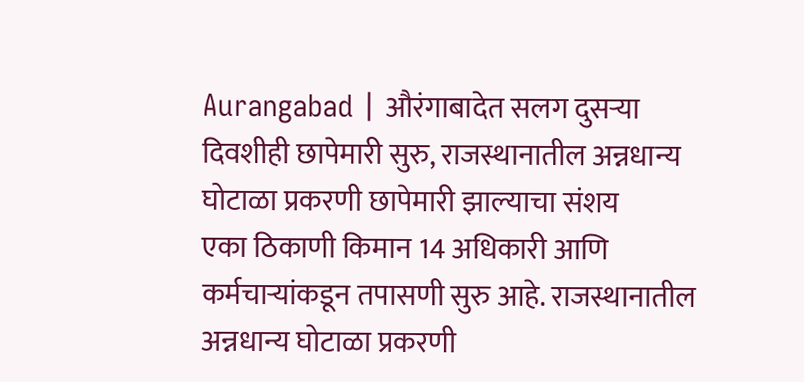Aurangabad | औरंगाबादेत सलग दुसऱ्या दिवशीही छापेमारी सुरु, राजस्थानातील अन्नधान्य घोटाळा प्रकरणी छापेमारी झाल्याचा संशय
एका ठिकाणी किमान 14 अधिकारी आणि कर्मचाऱ्यांकडून तपासणी सुरु आहे. राजस्थानातील अन्नधान्य घोटाळा प्रकरणी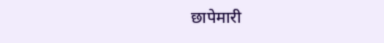छापेमारी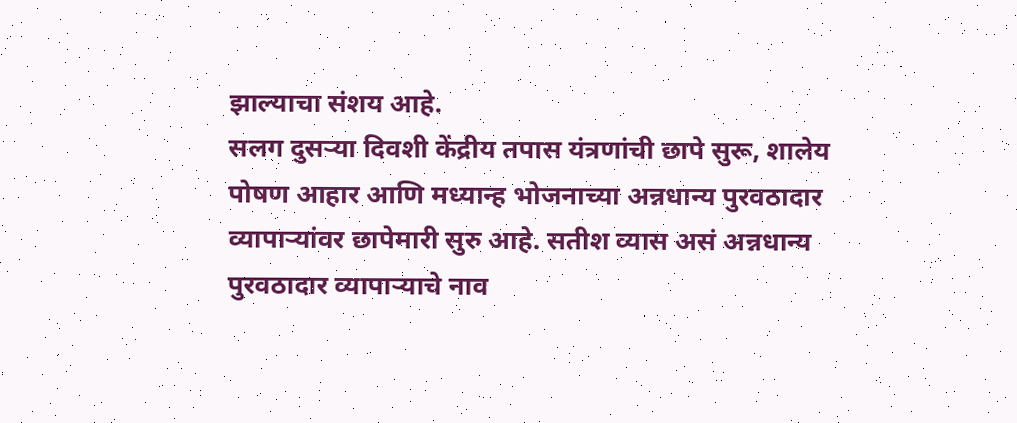झाल्याचा संशय आहे.
सलग दुसऱ्या दिवशी केंद्रीय तपास यंत्रणांची छापे सुरू, शालेय पोषण आहार आणि मध्यान्ह भोजनाच्या अन्नधान्य पुरवठादार व्यापाऱ्यांवर छापेमारी सुरु आहे. सतीश व्यास असं अन्नधान्य पुरवठादार व्यापाऱ्याचे नाव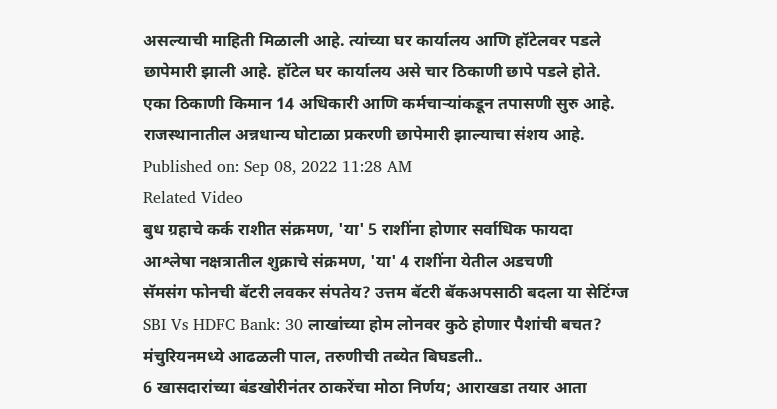असल्याची माहिती मिळाली आहे. त्यांच्या घर कार्यालय आणि हॉटेलवर पडले छापेमारी झाली आहे. हॉटेल घर कार्यालय असे चार ठिकाणी छापे पडले होते. एका ठिकाणी किमान 14 अधिकारी आणि कर्मचाऱ्यांकडून तपासणी सुरु आहे. राजस्थानातील अन्नधान्य घोटाळा प्रकरणी छापेमारी झाल्याचा संशय आहे.
Published on: Sep 08, 2022 11:28 AM
Related Video
बुध ग्रहाचे कर्क राशीत संक्रमण, 'या' 5 राशींना होणार सर्वाधिक फायदा
आश्लेषा नक्षत्रातील शुक्राचे संक्रमण, 'या' 4 राशींना येतील अडचणी
सॅमसंग फोनची बॅटरी लवकर संपतेय? उत्तम बॅटरी बॅकअपसाठी बदला या सेटिंग्ज
SBI Vs HDFC Bank: 30 लाखांच्या होम लोनवर कुठे होणार पैशांची बचत?
मंचुरियनमध्ये आढळली पाल, तरुणीची तब्येत बिघडली..
6 खासदारांच्या बंडखोरीनंतर ठाकरेंचा मोठा निर्णय; आराखडा तयार आता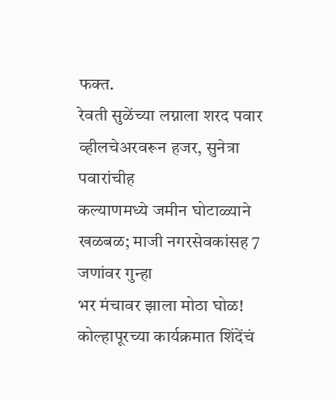फक्त.
रेवती सुळेंच्या लग्नाला शरद पवार व्हीलचेअरवरून हजर, सुनेत्रा पवारांचीह
कल्याणमध्ये जमीन घोटाळ्याने खळबळ; माजी नगरसेवकांसह 7 जणांवर गुन्हा
भर मंचावर झाला मोठा घोळ! कोल्हापूरच्या कार्यक्रमात शिंदेंचं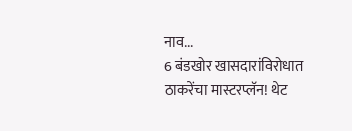नाव...
6 बंडखोर खासदारांविरोधात ठाकरेंचा मास्टरप्लॅन! थेट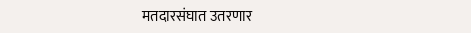मतदारसंघात उतरणार